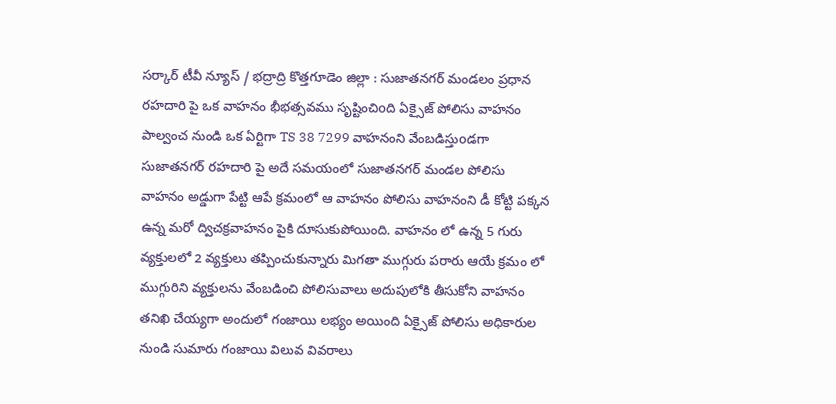సర్కార్ టీవీ న్యూస్ / భద్రాద్రి కొత్తగూడెం జిల్లా : సుజాతనగర్ మండలం ప్రధాన రహదారి పై ఒక వాహనం భీభత్సవము సృష్టించిoది ఏక్సైజ్ పోలిసు వాహనం పాల్వంచ నుండి ఒక ఏర్టిగా TS 38 7299 వాహనంని వేంబడిస్తుoడగా సుజాతనగర్ రహదారి పై అదే సమయంలో సుజాతనగర్ మండల పోలిసు వాహనం అడ్డుగా పేట్టి ఆపే క్రమంలో ఆ వాహనం పోలిసు వాహనంని డీ కోట్టి పక్కన ఉన్న మరో ద్విచక్రవాహనం పైకి దూసుకుపోయింది. వాహనం లో ఉన్న 5 గురు వ్యక్తులలో 2 వ్యక్తులు తప్పించుకున్నారు మిగతా ముగ్గురు పరారు ఆయే క్రమం లో ముగ్గురిని వ్యక్తులను వేంబడించి పోలిసువాలు అదుపులోకి తీసుకోని వాహనం తనిఖి చేయ్యగా అందులో గంజాయి లభ్యం అయింది ఏక్సైజ్ పోలిసు అధికారుల నుండి సుమారు గంజాయి విలువ వివరాలు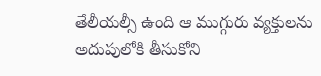తేలీయల్సీ ఉంది ఆ ముగ్గురు వ్యక్తులను అదుపులోకి తీసుకోని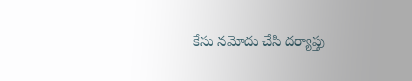కేసు నమోదు చేసి దర్యాప్తు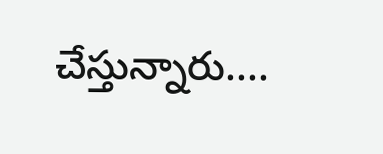చేస్తున్నారు....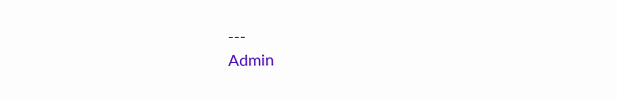---
Admin